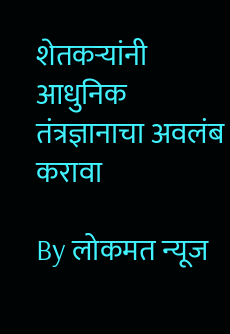शेतकऱ्यांनी आधुनिक तंत्रज्ञानाचा अवलंब करावा

By लोकमत न्यूज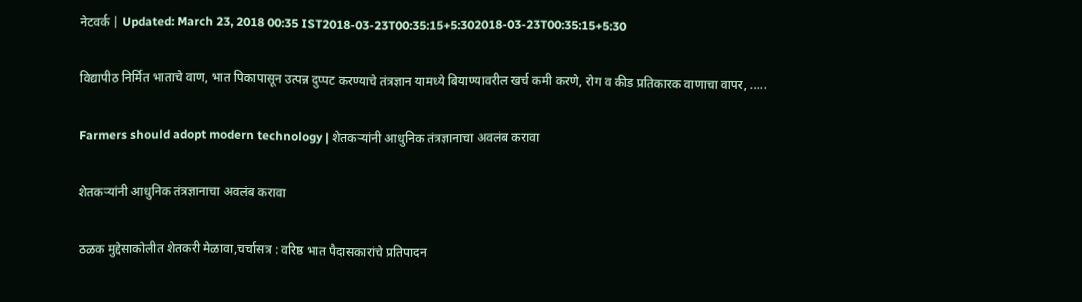नेटवर्क | Updated: March 23, 2018 00:35 IST2018-03-23T00:35:15+5:302018-03-23T00:35:15+5:30

विद्यापीठ निर्मित भाताचे वाण, भात पिकापासून उत्पन्न दुप्पट करण्याचे तंत्रज्ञान यामध्ये बियाण्यावरील खर्च कमी करणे, रोग व कीड प्रतिकारक वाणाचा वापर, .....

Farmers should adopt modern technology | शेतकऱ्यांनी आधुनिक तंत्रज्ञानाचा अवलंब करावा

शेतकऱ्यांनी आधुनिक तंत्रज्ञानाचा अवलंब करावा

ठळक मुद्देसाकोलीत शेतकरी मेळावा,चर्चासत्र : वरिष्ठ भात पैदासकारांचे प्रतिपादन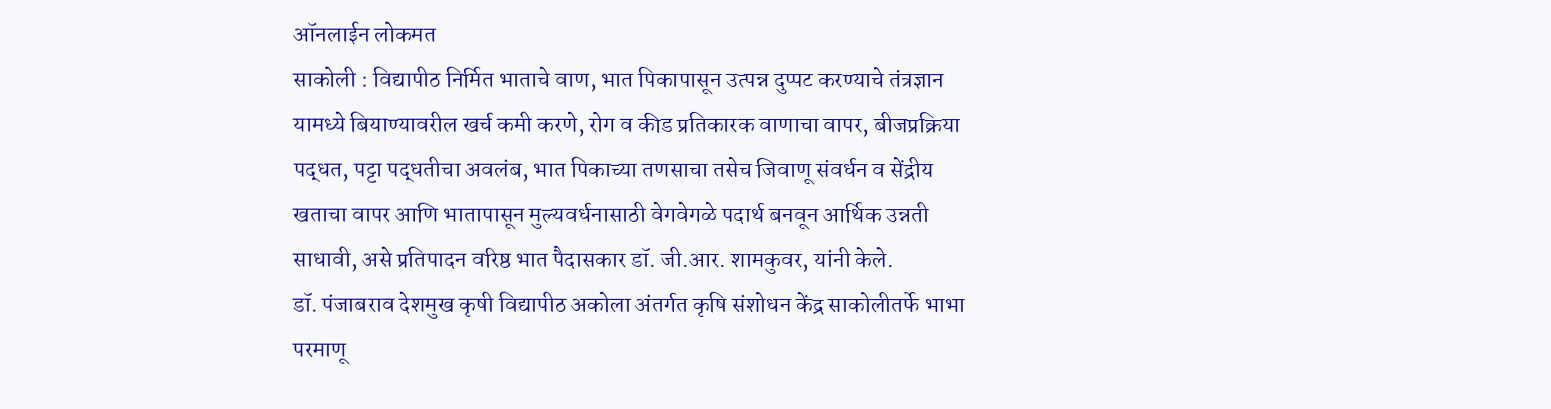ऑनलाईन लोकमत
साकोली : विद्यापीठ निर्मित भाताचे वाण, भात पिकापासून उत्पन्न दुप्पट करण्याचे तंत्रज्ञान यामध्ये बियाण्यावरील खर्च कमी करणे, रोग व कीड प्रतिकारक वाणाचा वापर, बीजप्रक्रिया पद्धत, पट्टा पद्धतीचा अवलंब, भात पिकाच्या तणसाचा तसेच जिवाणू संवर्धन व सेंद्रीय खताचा वापर आणि भातापासून मुल्यवर्धनासाठी वेगवेगळे पदार्थ बनवून आर्थिक उन्नती साधावी, असे प्रतिपादन वरिष्ठ भात पैदासकार डॉ. जी.आर. शामकुवर, यांनी केले.
डॉ. पंजाबराव देशमुख कृषी विद्यापीठ अकोला अंतर्गत कृषि संशोधन केंद्र साकोलीतर्फे भाभा परमाणू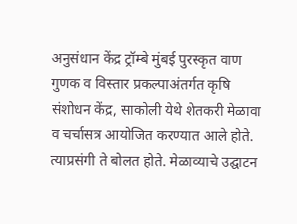अनुसंधान केंद्र ट्रॉम्बे मुंबई पुरस्कृत वाण गुणक व विस्तार प्रकल्पाअंतर्गत कृषि संशोधन केंद्र, साकोली येथे शेतकरी मेळावा व चर्चासत्र आयोजित करण्यात आले होते. त्याप्रसंगी ते बोलत होते. मेळाव्याचे उद्घाटन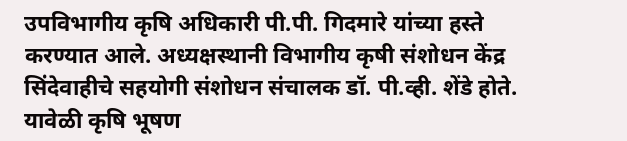उपविभागीय कृषि अधिकारी पी.पी. गिदमारे यांच्या हस्ते करण्यात आले. अध्यक्षस्थानी विभागीय कृषी संशोधन केंद्र सिंदेवाहीचे सहयोगी संशोधन संचालक डॉ. पी.व्ही. शेंडे होते. यावेळी कृषि भूषण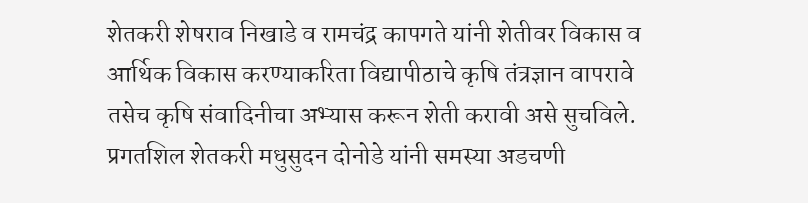शेतकरी शेषराव निखाडे व रामचंद्र कापगते यांनी शेतीवर विकास व आर्थिक विकास करण्याकरिता विद्यापीठाचे कृषि तंत्रज्ञान वापरावे तसेच कृषि संवादिनीचा अभ्यास करून शेती करावी असे सुचविले. प्रगतशिल शेतकरी मधुसुदन दोनोडे यांनी समस्या अडचणी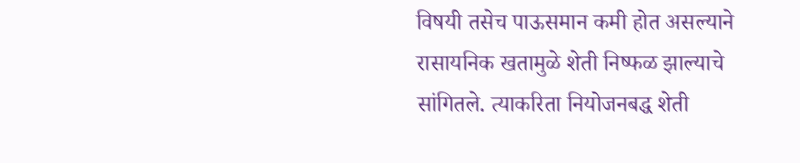विषयी तसेच पाऊसमान कमी होत असल्याने रासायनिक खतामुळे शेती निष्फळ झाल्याचे सांगितले. त्याकरिता नियोजनबद्ध शेती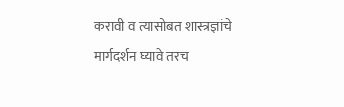करावी व त्यासोबत शास्त्रज्ञांचे मार्गदर्शन घ्यावे तरच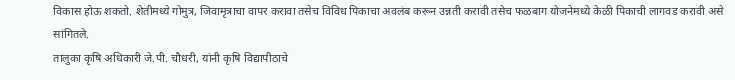विकास होऊ शकतो. शेतीमध्ये गोमुत्र, जिवामृत्राचा वापर करावा तसेच विविध पिकाचा अवलंब करून उन्नती करावी तसेच फळबाग योजनेमध्ये केळी पिकाची लागवड करावी असे सांगितले.
तालुका कृषि अधिकारी जे.पी. चौधरी, यांनी कृषि विद्यापीठाचे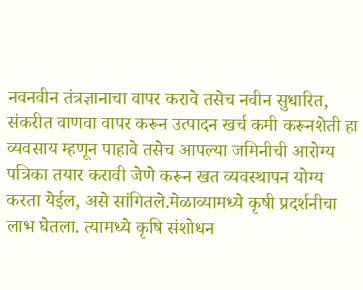नवनवीन तंत्रज्ञानाचा वापर करावे तसेच नवीन सुधारित, संकरीत वाणवा वापर करून उत्पादन खर्च कमी करूनशेती हा व्यवसाय म्हणून पाहावे तसेच आपल्या जमिनीची आरोग्य पत्रिका तयार करावी जेणे करून खत व्यवस्थापन योग्य करता येईल, असे सांगितले.मेळाव्यामध्ये कृषी प्रदर्शनीचा लाभ घेतला. त्यामध्ये कृषि संशोधन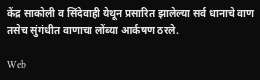केंद्र साकोली व सिंदेवाही येथून प्रसारित झालेल्या सर्व धानाचे वाण तसेच सुंगंधीत वाणाचा लोंब्या आर्कषण ठरले.

Web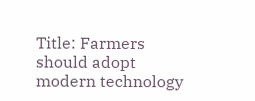Title: Farmers should adopt modern technology